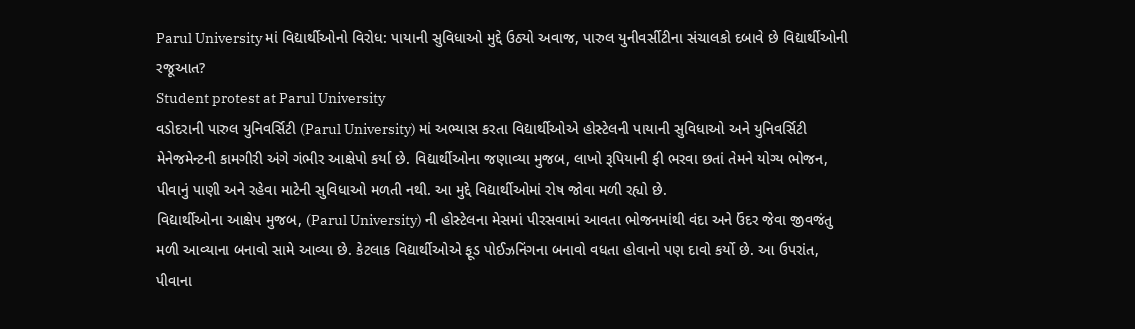Parul University માં વિદ્યાર્થીઓનો વિરોધ: પાયાની સુવિધાઓ મુદ્દે ઉઠ્યો અવાજ, પારુલ યુનીવર્સીટીના સંચાલકો દબાવે છે વિદ્યાર્થીઓની રજૂઆત?
Student protest at Parul University
વડોદરાની પારુલ યુનિવર્સિટી (Parul University) માં અભ્યાસ કરતા વિદ્યાર્થીઓએ હોસ્ટેલની પાયાની સુવિધાઓ અને યુનિવર્સિટી મેનેજમેન્ટની કામગીરી અંગે ગંભીર આક્ષેપો કર્યા છે. વિદ્યાર્થીઓના જણાવ્યા મુજબ, લાખો રૂપિયાની ફી ભરવા છતાં તેમને યોગ્ય ભોજન, પીવાનું પાણી અને રહેવા માટેની સુવિધાઓ મળતી નથી. આ મુદ્દે વિદ્યાર્થીઓમાં રોષ જોવા મળી રહ્યો છે.
વિદ્યાર્થીઓના આક્ષેપ મુજબ, (Parul University) ની હોસ્ટેલના મેસમાં પીરસવામાં આવતા ભોજનમાંથી વંદા અને ઉંદર જેવા જીવજંતુ મળી આવ્યાના બનાવો સામે આવ્યા છે. કેટલાક વિદ્યાર્થીઓએ ફૂડ પોઈઝનિંગના બનાવો વધતા હોવાનો પણ દાવો કર્યો છે. આ ઉપરાંત, પીવાના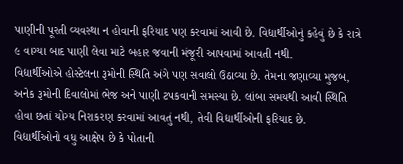પાણીની પૂરતી વ્યવસ્થા ન હોવાની ફરિયાદ પણ કરવામાં આવી છે. વિદ્યાર્થીઓનું કહેવું છે કે રાત્રે ૯ વાગ્યા બાદ પાણી લેવા માટે બહાર જવાની મંજૂરી આપવામાં આવતી નથી.
વિદ્યાર્થીઓએ હોસ્ટેલના રૂમોની સ્થિતિ અંગે પણ સવાલો ઉઠાવ્યા છે. તેમના જણાવ્યા મુજબ, અનેક રૂમોની દિવાલોમાં ભેજ અને પાણી ટપકવાની સમસ્યા છે. લાંબા સમયથી આવી સ્થિતિ હોવા છતાં યોગ્ય નિરાકરણ કરવામાં આવતું નથી, તેવી વિદ્યાર્થીઓની ફરિયાદ છે.
વિદ્યાર્થીઓનો વધુ આક્ષેપ છે કે પોતાની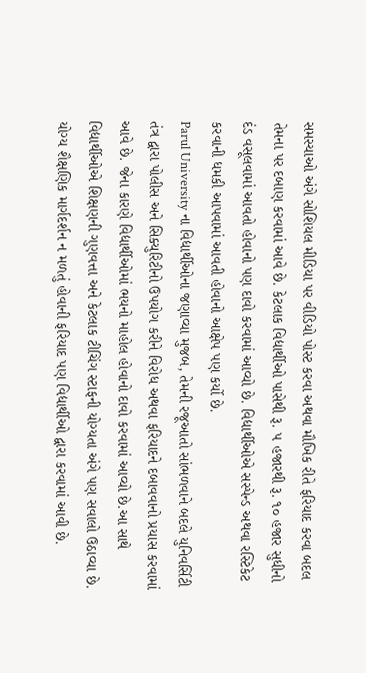સમસ્યાઓ અંગે સોશિયલ મીડિયા પર વીડિયો પોસ્ટ કરવા અથવા મૌખિક રીતે ફરિયાદ કરવા બદલ તેમના પર દબાણ કરવામાં આવે છે. કેટલાક વિદ્યાર્થીઓ પાસેથી રૂ. ૫ હજારથી રૂ. ૧૦ હજાર સુધીનો દંડ વસૂલવામાં આવતો હોવાનો પણ દાવો કરવામાં આવ્યો છે. વિદ્યાર્થીઓએ સસ્પેન્ડ અથવા રસ્ટિકેટ કરવાની ધમકી આપવામાં આવતી હોવાનો આક્ષેપ પણ કર્યો છે.
Parul University ના વિદ્યાર્થીઓના જણાવ્યા મુજબ, તેમની રજૂઆતો સાંભળવાને બદલે યુનિવર્સિટી તંત્ર દ્વારા પોલીસ અને સિક્યુરિટીનો ઉપયોગ કરીને વિરોધ અથવા ફરિયાદને દબાવવાનો પ્રયાસ કરવામાં આવે છે. જેના કારણે વિદ્યાર્થીઓમાં ભયનો માહોલ હોવાનો દાવો કરવામાં આવ્યો છે.આ સાથે વિદ્યાર્થીઓએ શિક્ષણની ગુણવત્તા અને કેટલાક ટીચિંગ સ્ટાફની યોગ્યતા અંગે પણ સવાલો ઉઠાવ્યા છે. યોગ્ય શૈક્ષણિક માર્ગદર્શન ન મળતું હોવાની ફરિયાદ પણ વિદ્યાર્થીઓ દ્વારા કરવામાં આવી છે.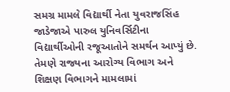સમગ્ર મામલે વિદ્યાર્થી નેતા યુવરાજસિંહ જાડેજાએ પારુલ યુનિવર્સિટીના વિદ્યાર્થીઓની રજૂઆતોને સમર્થન આપ્યું છે. તેમણે રાજ્યના આરોગ્ય વિભાગ અને શિક્ષણ વિભાગને મામલામાં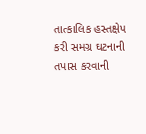તાત્કાલિક હસ્તક્ષેપ કરી સમગ્ર ઘટનાની તપાસ કરવાની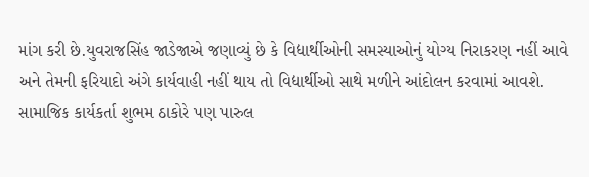માંગ કરી છે.યુવરાજસિંહ જાડેજાએ જણાવ્યું છે કે વિદ્યાર્થીઓની સમસ્યાઓનું યોગ્ય નિરાકરણ નહીં આવે અને તેમની ફરિયાદો અંગે કાર્યવાહી નહીં થાય તો વિદ્યાર્થીઓ સાથે મળીને આંદોલન કરવામાં આવશે.
સામાજિક કાર્યકર્તા શુભમ ઠાકોરે પણ પારુલ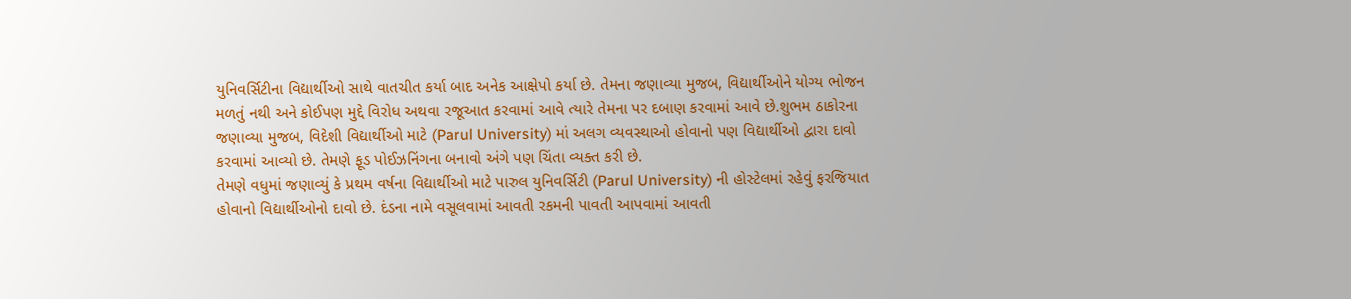યુનિવર્સિટીના વિદ્યાર્થીઓ સાથે વાતચીત કર્યા બાદ અનેક આક્ષેપો કર્યા છે. તેમના જણાવ્યા મુજબ, વિદ્યાર્થીઓને યોગ્ય ભોજન મળતું નથી અને કોઈપણ મુદ્દે વિરોધ અથવા રજૂઆત કરવામાં આવે ત્યારે તેમના પર દબાણ કરવામાં આવે છે.શુભમ ઠાકોરના જણાવ્યા મુજબ, વિદેશી વિદ્યાર્થીઓ માટે (Parul University) માં અલગ વ્યવસ્થાઓ હોવાનો પણ વિદ્યાર્થીઓ દ્વારા દાવો કરવામાં આવ્યો છે. તેમણે ફૂડ પોઈઝનિંગના બનાવો અંગે પણ ચિંતા વ્યક્ત કરી છે.
તેમણે વધુમાં જણાવ્યું કે પ્રથમ વર્ષના વિદ્યાર્થીઓ માટે પારુલ યુનિવર્સિટી (Parul University) ની હોસ્ટેલમાં રહેવું ફરજિયાત હોવાનો વિદ્યાર્થીઓનો દાવો છે. દંડના નામે વસૂલવામાં આવતી રકમની પાવતી આપવામાં આવતી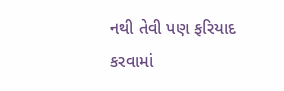નથી તેવી પણ ફરિયાદ કરવામાં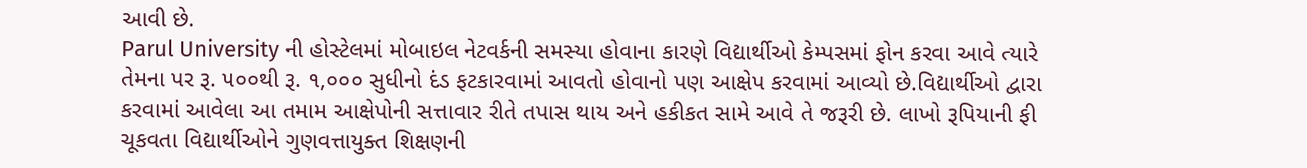આવી છે.
Parul University ની હોસ્ટેલમાં મોબાઇલ નેટવર્કની સમસ્યા હોવાના કારણે વિદ્યાર્થીઓ કેમ્પસમાં ફોન કરવા આવે ત્યારે તેમના પર રૂ. ૫૦૦થી રૂ. ૧,૦૦૦ સુધીનો દંડ ફટકારવામાં આવતો હોવાનો પણ આક્ષેપ કરવામાં આવ્યો છે.વિદ્યાર્થીઓ દ્વારા કરવામાં આવેલા આ તમામ આક્ષેપોની સત્તાવાર રીતે તપાસ થાય અને હકીકત સામે આવે તે જરૂરી છે. લાખો રૂપિયાની ફી ચૂકવતા વિદ્યાર્થીઓને ગુણવત્તાયુક્ત શિક્ષણની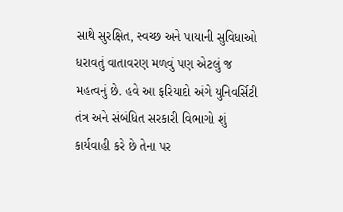સાથે સુરક્ષિત, સ્વચ્છ અને પાયાની સુવિધાઓ ધરાવતું વાતાવરણ મળવું પણ એટલું જ મહત્વનું છે. હવે આ ફરિયાદો અંગે યુનિવર્સિટી તંત્ર અને સંબંધિત સરકારી વિભાગો શું કાર્યવાહી કરે છે તેના પર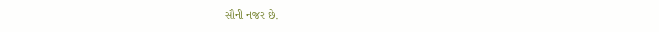સૌની નજર છે.